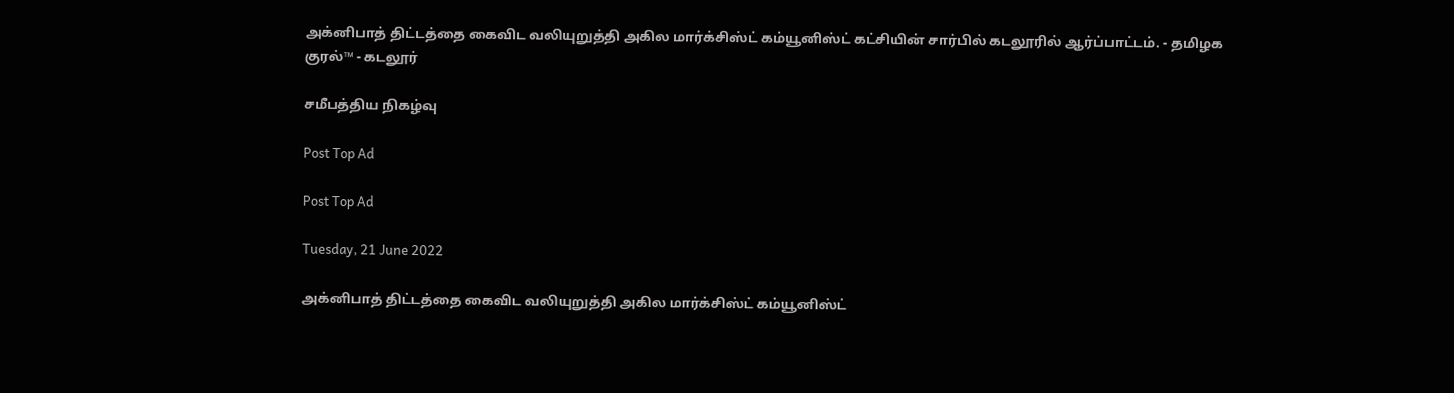அக்னிபாத் திட்டத்தை கைவிட வலியுறுத்தி அகில மார்க்சிஸ்ட் கம்யூனிஸ்ட் கட்சியின் சார்பில் கடலூரில் ஆர்ப்பாட்டம். - தமிழக குரல்™ - கடலூர்

சமீபத்திய நிகழ்வு

Post Top Ad

Post Top Ad

Tuesday, 21 June 2022

அக்னிபாத் திட்டத்தை கைவிட வலியுறுத்தி அகில மார்க்சிஸ்ட் கம்யூனிஸ்ட்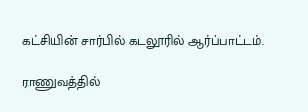கட்சியின் சார்பில் கடலூரில் ஆர்ப்பாட்டம்.

ராணுவத்தில்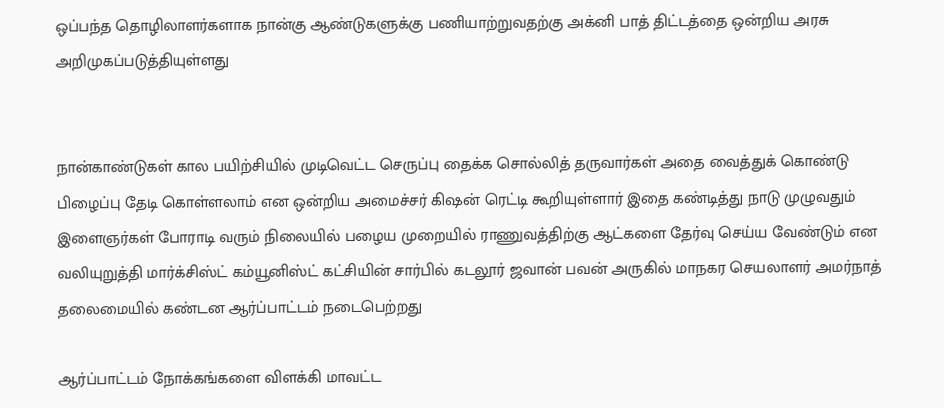ஒப்பந்த தொழிலாளர்களாக நான்கு ஆண்டுகளுக்கு பணியாற்றுவதற்கு அக்னி பாத் திட்டத்தை ஒன்றிய அரசு அறிமுகப்படுத்தியுள்ளது


நான்காண்டுகள் கால பயிற்சியில் முடிவெட்ட செருப்பு தைக்க சொல்லித் தருவார்கள் அதை வைத்துக் கொண்டு பிழைப்பு தேடி கொள்ளலாம் என ஒன்றிய அமைச்சர் கிஷன் ரெட்டி கூறியுள்ளார் இதை கண்டித்து நாடு முழுவதும் இளைஞர்கள் போராடி வரும் நிலையில் பழைய முறையில் ராணுவத்திற்கு ஆட்களை தேர்வு செய்ய வேண்டும் என வலியுறுத்தி மார்க்சிஸ்ட் கம்யூனிஸ்ட் கட்சியின் சார்பில் கடலூர் ஜவான் பவன் அருகில் மாநகர செயலாளர் அமர்நாத் தலைமையில் கண்டன ஆர்ப்பாட்டம் நடைபெற்றது

ஆர்ப்பாட்டம் நோக்கங்களை விளக்கி மாவட்ட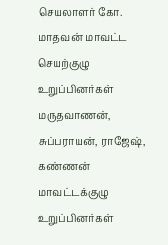செயலாளர் கோ. மாதவன் மாவட்ட செயற்குழு உறுப்பினர்கள் மருதவாணன், சுப்பராயன், ராஜேஷ், கண்ணன் மாவட்டக்குழு உறுப்பினர்கள்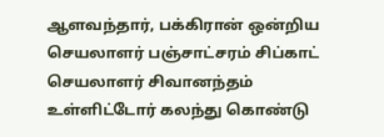ஆளவந்தார், பக்கிரான் ஒன்றிய செயலாளர் பஞ்சாட்சரம் சிப்காட் செயலாளர் சிவானந்தம் உள்ளிட்டோர் கலந்து கொண்டு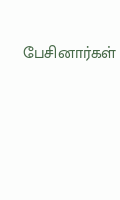பேசினார்கள்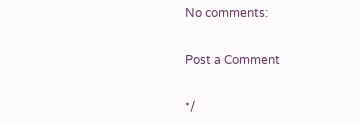No comments:

Post a Comment

*/